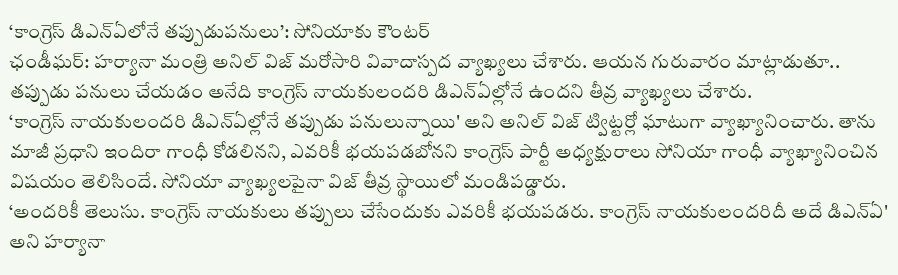‘కాంగ్రెస్ డిఎన్ఏలోనే తప్పుడుపనులు’: సోనియాకు కౌంటర్
ఛండీఘర్: హర్యానా మంత్రి అనిల్ విజ్ మరోసారి వివాదాస్పద వ్యాఖ్యలు చేశారు. ఆయన గురువారం మాట్లాడుతూ.. తప్పుడు పనులు చేయడం అనేది కాంగ్రెస్ నాయకులందరి డిఎన్ఏల్లోనే ఉందని తీవ్ర వ్యాఖ్యలు చేశారు.
‘కాంగ్రెస్ నాయకులందరి డిఎన్ఏల్లోనే తప్పుడు పనులున్నాయి' అని అనిల్ విజ్ ట్విట్టర్లో ఘాటుగా వ్యాఖ్యానించారు. తాను మాజీ ప్రధాని ఇందిరా గాంధీ కోడలినని, ఎవరికీ భయపడబోనని కాంగ్రెస్ పార్టీ అధ్యక్షురాలు సోనియా గాంధీ వ్యాఖ్యానించిన విషయం తెలిసిందే. సోనియా వ్యాఖ్యలపైనా విజ్ తీవ్ర స్థాయిలో మండిపడ్డారు.
‘అందరికీ తెలుసు. కాంగ్రెస్ నాయకులు తప్పులు చేసేందుకు ఎవరికీ భయపడరు. కాంగ్రెస్ నాయకులందరిదీ అదే డిఎన్ఏ' అని హర్యానా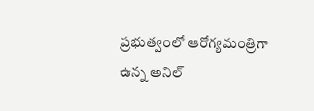ప్రభుత్వంలో ఆరోగ్యమంత్రిగా ఉన్న అనిల్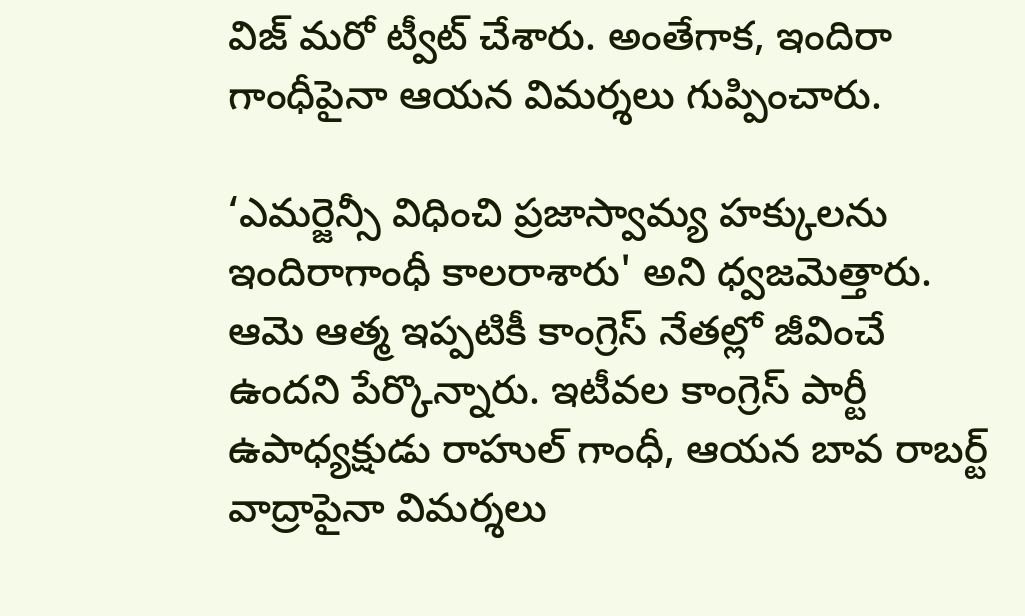విజ్ మరో ట్వీట్ చేశారు. అంతేగాక, ఇందిరా గాంధీపైనా ఆయన విమర్శలు గుప్పించారు.

‘ఎమర్జెన్సీ విధించి ప్రజాస్వామ్య హక్కులను ఇందిరాగాంధీ కాలరాశారు' అని ధ్వజమెత్తారు. ఆమె ఆత్మ ఇప్పటికీ కాంగ్రెస్ నేతల్లో జీవించే ఉందని పేర్కొన్నారు. ఇటీవల కాంగ్రెస్ పార్టీ ఉపాధ్యక్షుడు రాహుల్ గాంధీ, ఆయన బావ రాబర్ట్ వాద్రాపైనా విమర్శలు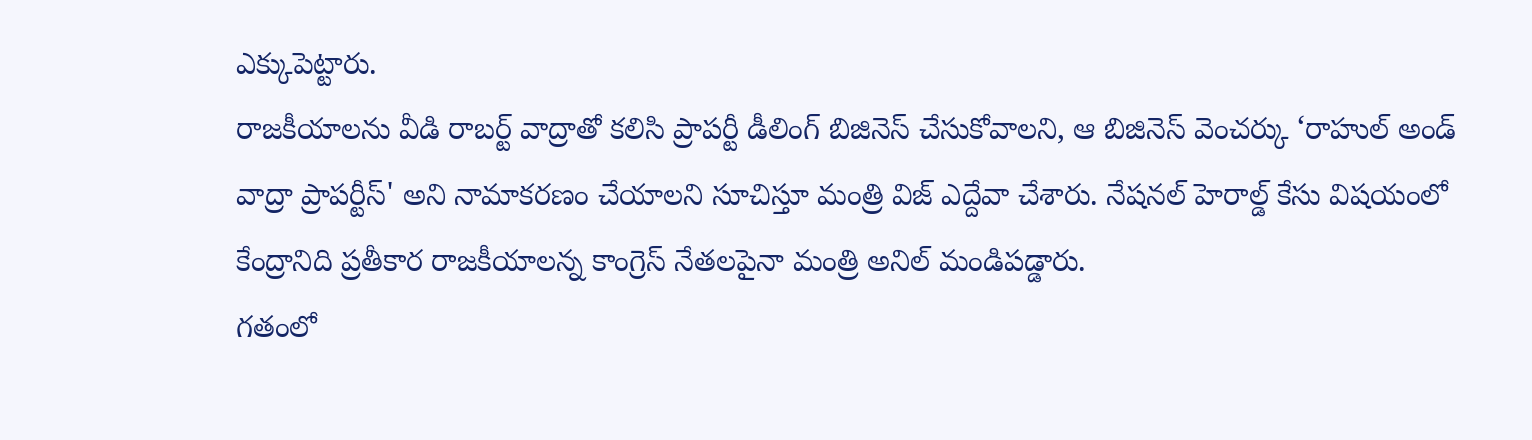ఎక్కుపెట్టారు.
రాజకీయాలను వీడి రాబర్ట్ వాద్రాతో కలిసి ప్రాపర్టీ డీలింగ్ బిజినెస్ చేసుకోవాలని, ఆ బిజినెస్ వెంచర్కు ‘రాహుల్ అండ్ వాద్రా ప్రాపర్టీస్' అని నామాకరణం చేయాలని సూచిస్తూ మంత్రి విజ్ ఎద్దేవా చేశారు. నేషనల్ హెరాల్డ్ కేసు విషయంలో కేంద్రానిది ప్రతీకార రాజకీయాలన్న కాంగ్రెస్ నేతలపైనా మంత్రి అనిల్ మండిపడ్డారు.
గతంలో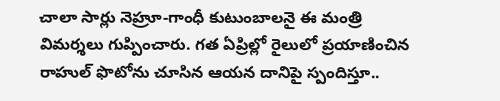చాలా సార్లు నెహ్రూ-గాంధీ కుటుంబాలనై ఈ మంత్రి విమర్శలు గుప్పించారు. గత ఏప్రిల్లో రైలులో ప్రయాణించిన రాహుల్ ఫొటోను చూసిన ఆయన దానిపై స్పందిస్తూ..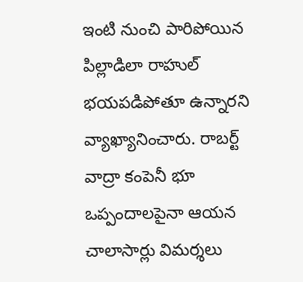ఇంటి నుంచి పారిపోయిన పిల్లాడిలా రాహుల్ భయపడిపోతూ ఉన్నారని వ్యాఖ్యానించారు. రాబర్ట్ వాద్రా కంపెనీ భూ ఒప్పందాలపైనా ఆయన చాలాసార్లు విమర్శలు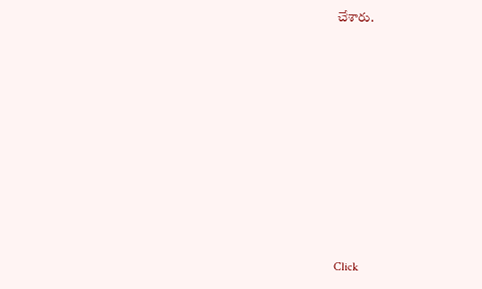చేశారు.












Click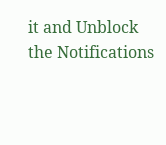it and Unblock the Notifications